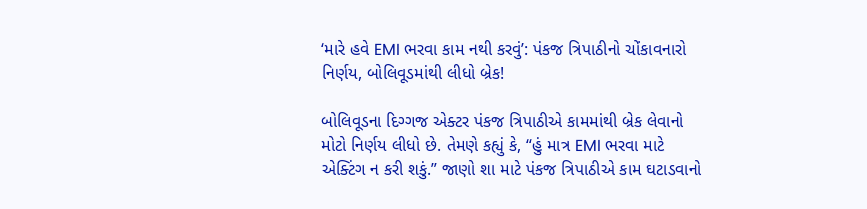‘મારે હવે EMI ભરવા કામ નથી કરવું’: પંકજ ત્રિપાઠીનો ચોંકાવનારો નિર્ણય, બોલિવૂડમાંથી લીધો બ્રેક!

બોલિવૂડના દિગ્ગજ એક્ટર પંકજ ત્રિપાઠીએ કામમાંથી બ્રેક લેવાનો મોટો નિર્ણય લીધો છે. તેમણે કહ્યું કે, “હું માત્ર EMI ભરવા માટે એક્ટિંગ ન કરી શકું.” જાણો શા માટે પંકજ ત્રિપાઠીએ કામ ઘટાડવાનો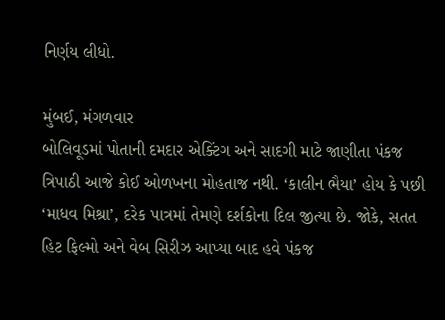નિર્ણય લીધો.

મુંબઈ, મંગળવાર
બોલિવૂડમાં પોતાની દમદાર એક્ટિંગ અને સાદગી માટે જાણીતા પંકજ ત્રિપાઠી આજે કોઈ ઓળખના મોહતાજ નથી. ‘કાલીન ભૈયા’ હોય કે પછી ‘માધવ મિશ્રા’, દરેક પાત્રમાં તેમણે દર્શકોના દિલ જીત્યા છે. જોકે, સતત હિટ ફિલ્મો અને વેબ સિરીઝ આપ્યા બાદ હવે પંકજ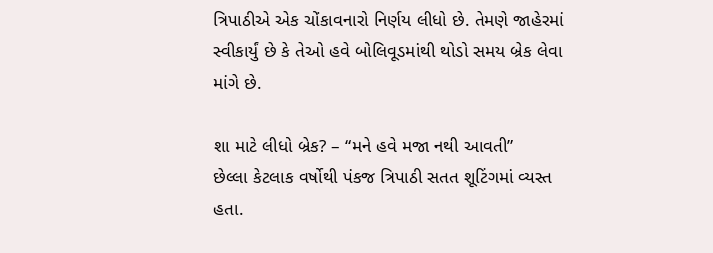ત્રિપાઠીએ એક ચોંકાવનારો નિર્ણય લીધો છે. તેમણે જાહેરમાં સ્વીકાર્યું છે કે તેઓ હવે બોલિવૂડમાંથી થોડો સમય બ્રેક લેવા માંગે છે.

શા માટે લીધો બ્રેક? – “મને હવે મજા નથી આવતી”
છેલ્લા કેટલાક વર્ષોથી પંકજ ત્રિપાઠી સતત શૂટિંગમાં વ્યસ્ત હતા.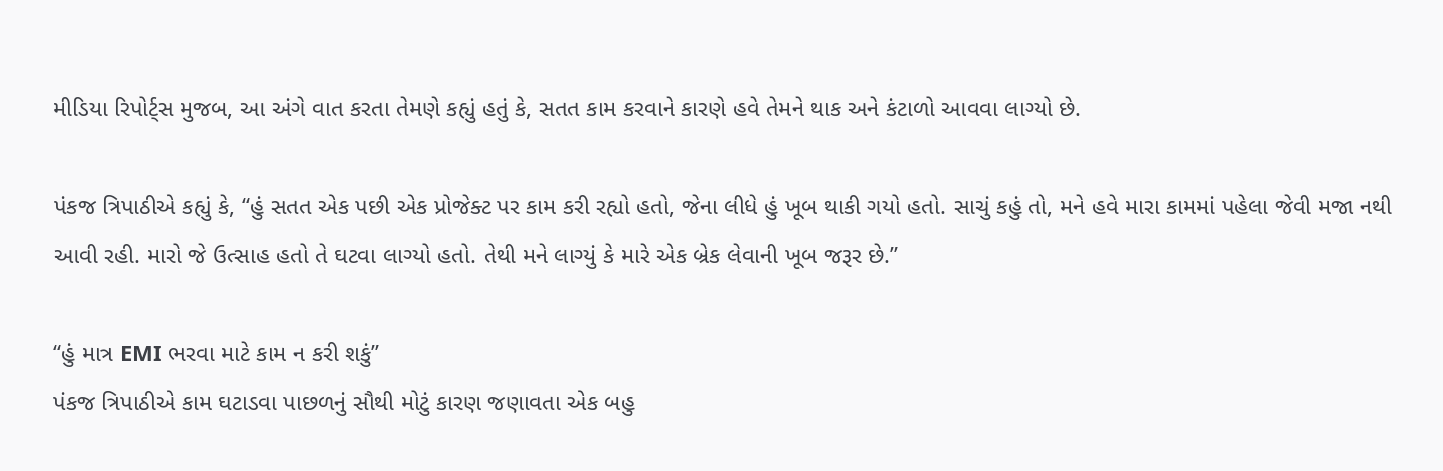મીડિયા રિપોર્ટ્સ મુજબ, આ અંગે વાત કરતા તેમણે કહ્યું હતું કે, સતત કામ કરવાને કારણે હવે તેમને થાક અને કંટાળો આવવા લાગ્યો છે.

પંકજ ત્રિપાઠીએ કહ્યું કે, “હું સતત એક પછી એક પ્રોજેક્ટ પર કામ કરી રહ્યો હતો, જેના લીધે હું ખૂબ થાકી ગયો હતો. સાચું કહું તો, મને હવે મારા કામમાં પહેલા જેવી મજા નથી આવી રહી. મારો જે ઉત્સાહ હતો તે ઘટવા લાગ્યો હતો. તેથી મને લાગ્યું કે મારે એક બ્રેક લેવાની ખૂબ જરૂર છે.”

“હું માત્ર EMI ભરવા માટે કામ ન કરી શકું”
પંકજ ત્રિપાઠીએ કામ ઘટાડવા પાછળનું સૌથી મોટું કારણ જણાવતા એક બહુ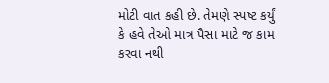મોટી વાત કહી છે. તેમણે સ્પષ્ટ કર્યું કે હવે તેઓ માત્ર પૈસા માટે જ કામ કરવા નથી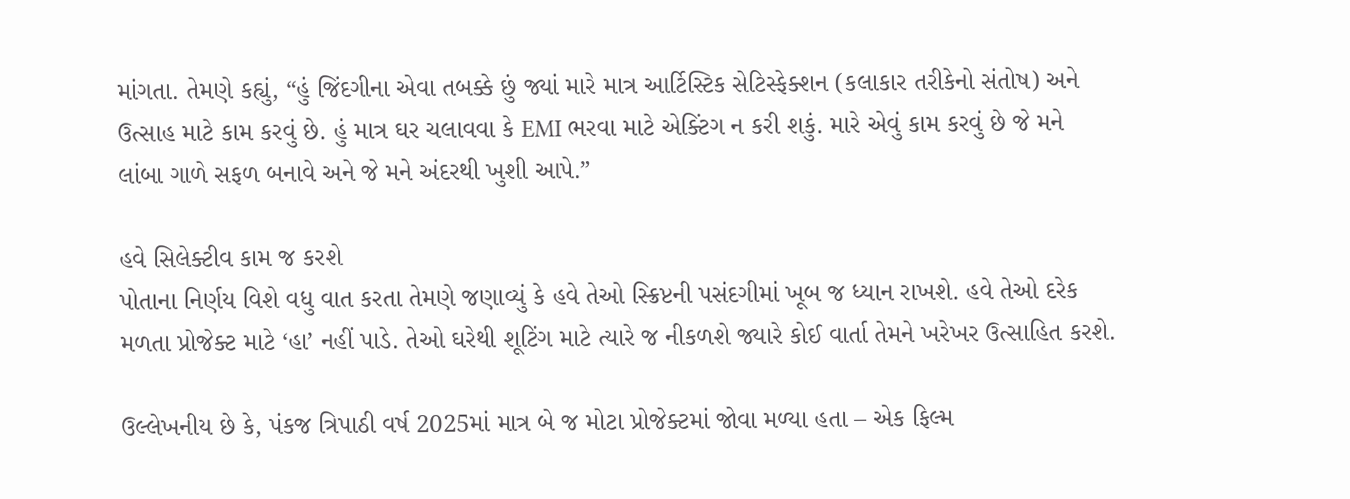માંગતા. તેમણે કહ્યું, “હું જિંદગીના એવા તબક્કે છું જ્યાં મારે માત્ર આર્ટિસ્ટિક સેટિસ્ફેક્શન (કલાકાર તરીકેનો સંતોષ) અને ઉત્સાહ માટે કામ કરવું છે. હું માત્ર ઘર ચલાવવા કે EMI ભરવા માટે એક્ટિંગ ન કરી શકું. મારે એવું કામ કરવું છે જે મને લાંબા ગાળે સફળ બનાવે અને જે મને અંદરથી ખુશી આપે.”

હવે સિલેક્ટીવ કામ જ કરશે
પોતાના નિર્ણય વિશે વધુ વાત કરતા તેમણે જણાવ્યું કે હવે તેઓ સ્ક્રિપ્ટની પસંદગીમાં ખૂબ જ ધ્યાન રાખશે. હવે તેઓ દરેક મળતા પ્રોજેક્ટ માટે ‘હા’ નહીં પાડે. તેઓ ઘરેથી શૂટિંગ માટે ત્યારે જ નીકળશે જ્યારે કોઈ વાર્તા તેમને ખરેખર ઉત્સાહિત કરશે.

ઉલ્લેખનીય છે કે, પંકજ ત્રિપાઠી વર્ષ 2025માં માત્ર બે જ મોટા પ્રોજેક્ટમાં જોવા મળ્યા હતા – એક ફિલ્મ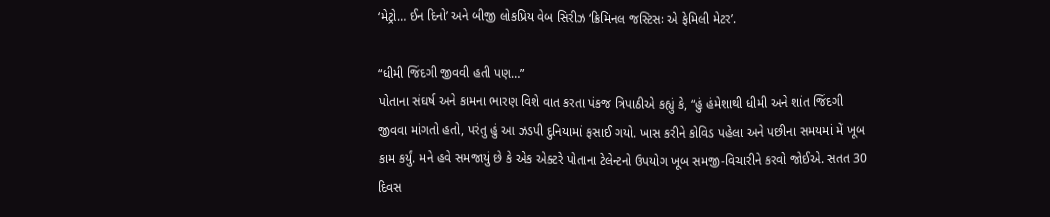‘મેટ્રો… ઈન દિનો’ અને બીજી લોકપ્રિય વેબ સિરીઝ ‘ક્રિમિનલ જસ્ટિસઃ એ ફેમિલી મેટર’.

“ધીમી જિંદગી જીવવી હતી પણ…”
પોતાના સંઘર્ષ અને કામના ભારણ વિશે વાત કરતા પંકજ ત્રિપાઠીએ કહ્યું કે, “હું હંમેશાથી ધીમી અને શાંત જિંદગી જીવવા માંગતો હતો, પરંતુ હું આ ઝડપી દુનિયામાં ફસાઈ ગયો. ખાસ કરીને કોવિડ પહેલા અને પછીના સમયમાં મેં ખૂબ કામ કર્યું. મને હવે સમજાયું છે કે એક એક્ટરે પોતાના ટેલેન્ટનો ઉપયોગ ખૂબ સમજી-વિચારીને કરવો જોઈએ. સતત 30 દિવસ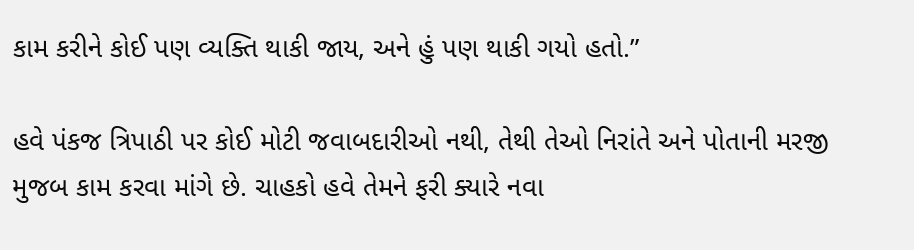કામ કરીને કોઈ પણ વ્યક્તિ થાકી જાય, અને હું પણ થાકી ગયો હતો.”

હવે પંકજ ત્રિપાઠી પર કોઈ મોટી જવાબદારીઓ નથી, તેથી તેઓ નિરાંતે અને પોતાની મરજી મુજબ કામ કરવા માંગે છે. ચાહકો હવે તેમને ફરી ક્યારે નવા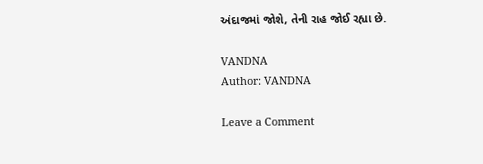અંદાજમાં જોશે, તેની રાહ જોઈ રહ્યા છે.

VANDNA
Author: VANDNA

Leave a Comment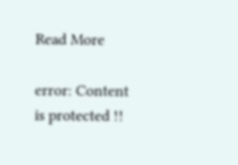Read More

error: Content is protected !!